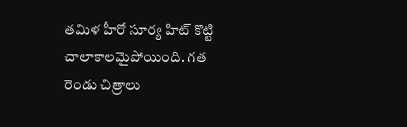తమిళ హీరో సూర్య హిట్ కొట్టి చాలాకాలమైపోయింది. గత రెండు చిత్రాలు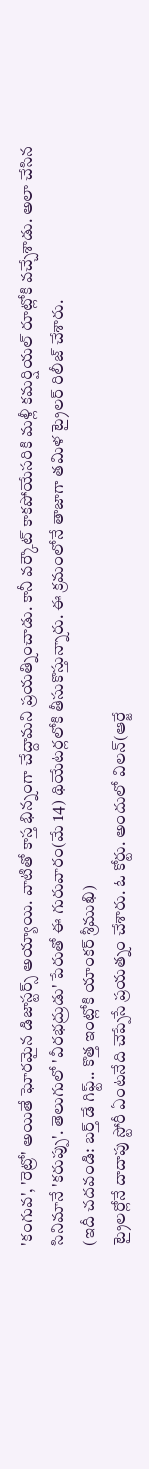'కంగువ', 'రెట్రో' అయితే ఘోరమైన డిజాస్టర్స్ అయ్యాయి. వాటితో కాస్త భిన్నంగా చేద్దామని ప్రయత్నించాడు. కానీ వర్కౌట్ కాకపోయేసరికి మళ్లీ కమర్షియల్ రూట్లోకి వచ్చేశాడు. అలా చేసిన సినిమానే 'కరుప్పు'. తెలుగులో 'వీరభద్రుడు' పేరుతో ఈ గురువారం(మే 14) థియేటర్లలోకి తీసుకొస్తున్నారు. ఈ క్రమంలోనే తాజాగా తమిళ ట్రైలర్ రిలీజ్ చేశారు.
(ఇదీ చదవండి: బర్త్ డే గిఫ్ట్.. కొత్త ఇంట్లోకి యాంకర్ శ్రీముఖి)
ట్రైలర్లోనే దాదాపు స్టోరీ ఏంటనేది చెప్పేసే ప్రయత్నం చేశారు. ఓ కోర్టు. అందులో విలన్(ఆర్జే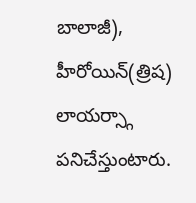బాలాజీ), హీరోయిన్(త్రిష) లాయర్స్గా పనిచేస్తుంటారు.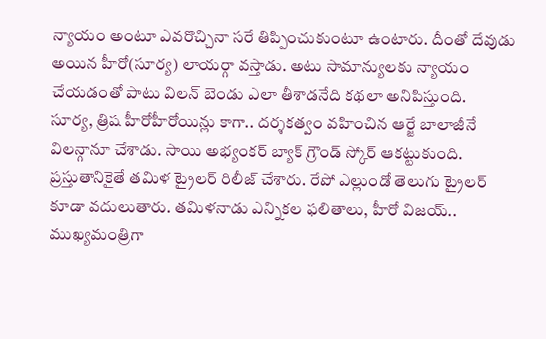న్యాయం అంటూ ఎవరొచ్చినా సరే తిప్పించుకుంటూ ఉంటారు. దీంతో దేవుడు అయిన హీరో(సూర్య) లాయర్గా వస్తాడు. అటు సామాన్యులకు న్యాయం చేయడంతో పాటు విలన్ బెండు ఎలా తీశాడనేది కథలా అనిపిస్తుంది.
సూర్య, త్రిష హీరోహీరోయిన్లు కాగా.. దర్శకత్వం వహించిన ఆర్జే బాలాజీనే విలన్గానూ చేశాడు. సాయి అభ్యంకర్ బ్యాక్ గ్రౌండ్ స్కోర్ ఆకట్టుకుంది. ప్రస్తుతానికైతే తమిళ ట్రైలర్ రిలీజ్ చేశారు. రేపో ఎల్లుండో తెలుగు ట్రైలర్ కూడా వదులుతారు. తమిళనాడు ఎన్నికల ఫలితాలు, హీరో విజయ్.. ముఖ్యమంత్రిగా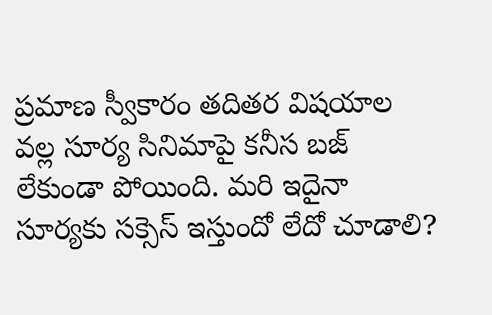ప్రమాణ స్వీకారం తదితర విషయాల వల్ల సూర్య సినిమాపై కనీస బజ్ లేకుండా పోయింది. మరి ఇదైనా సూర్యకు సక్సెస్ ఇస్తుందో లేదో చూడాలి?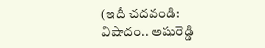(ఇదీ చదవండి: విషాదం.. అషురెడ్డి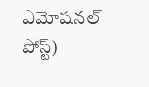ఎమోషనల్ పోస్ట్)